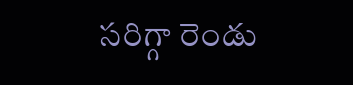సరిగ్గా రెండు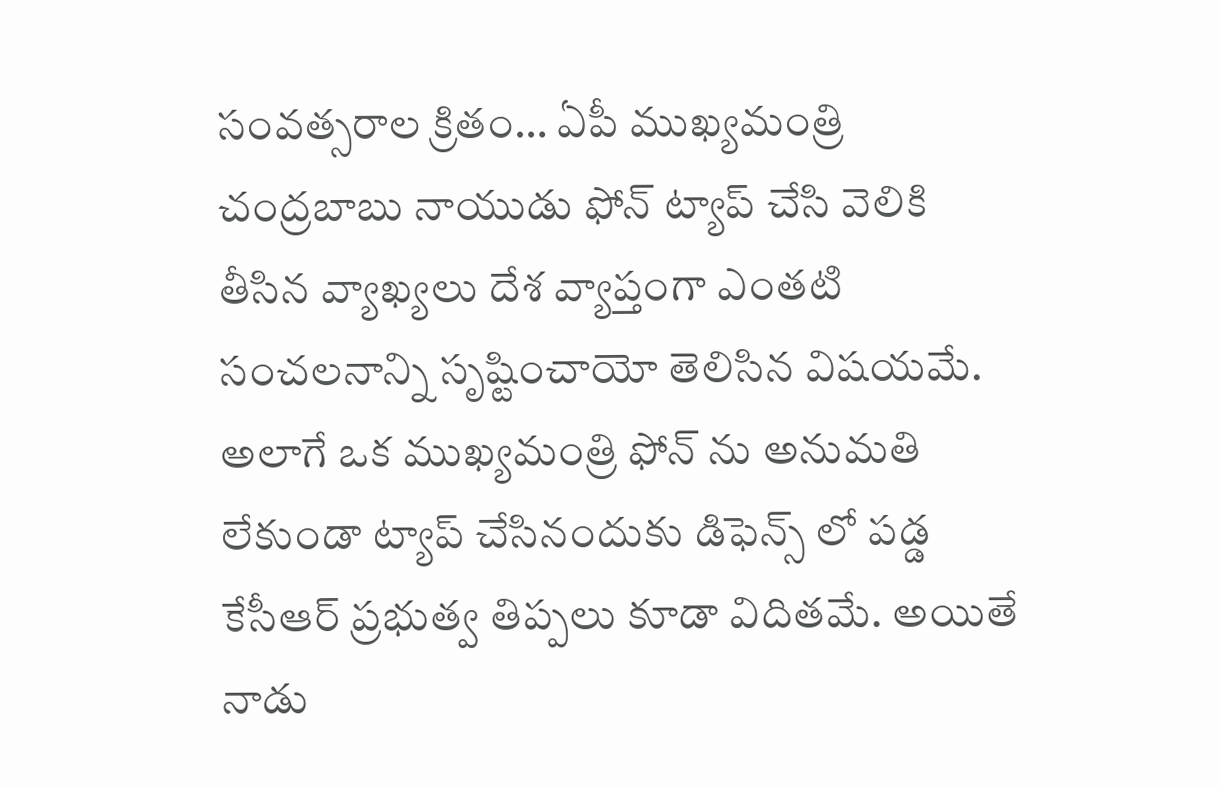సంవత్సరాల క్రితం… ఏపీ ముఖ్యమంత్రి చంద్రబాబు నాయుడు ఫోన్ ట్యాప్ చేసి వెలికి తీసిన వ్యాఖ్యలు దేశ వ్యాప్తంగా ఎంతటి సంచలనాన్ని సృష్టించాయో తెలిసిన విషయమే. అలాగే ఒక ముఖ్యమంత్రి ఫోన్ ను అనుమతి లేకుండా ట్యాప్ చేసినందుకు డిఫెన్స్ లో పడ్డ కేసీఆర్ ప్రభుత్వ తిప్పలు కూడా విదితమే. అయితే నాడు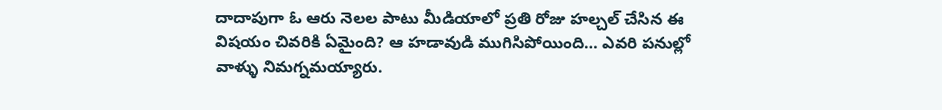దాదాపుగా ఓ ఆరు నెలల పాటు మీడియాలో ప్రతి రోజు హల్చల్ చేసిన ఈ విషయం చివరికి ఏమైంది? ఆ హడావుడి ముగిసిపోయింది… ఎవరి పనుల్లో వాళ్ళు నిమగ్నమయ్యారు.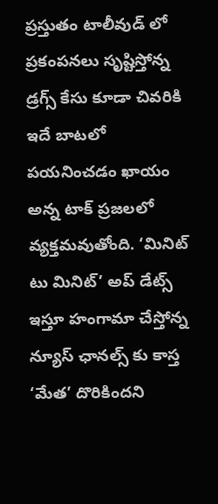ప్రస్తుతం టాలీవుడ్ లో ప్రకంపనలు సృష్టిస్తోన్న డ్రగ్స్ కేసు కూడా చివరికి ఇదే బాటలో పయనించడం ఖాయం అన్న టాక్ ప్రజలలో వ్యక్తమవుతోంది. ‘మినిట్ టు మినిట్’ అప్ డేట్స్ ఇస్తూ హంగామా చేస్తోన్న న్యూస్ ఛానల్స్ కు కాస్త ‘మేత’ దొరికిందని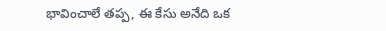భావించాలే తప్ప, ఈ కేసు అనేది ఒక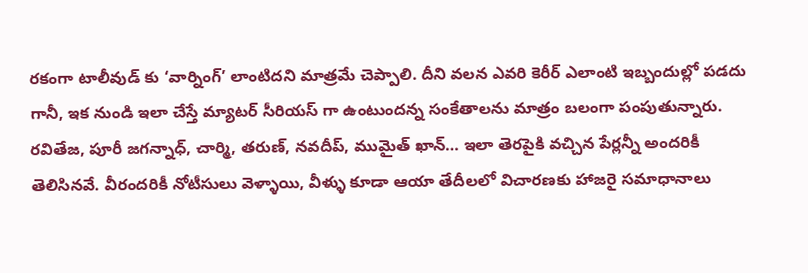రకంగా టాలీవుడ్ కు ‘వార్నింగ్’ లాంటిదని మాత్రమే చెప్పాలి. దీని వలన ఎవరి కెరీర్ ఎలాంటి ఇబ్బందుల్లో పడదు గానీ, ఇక నుండి ఇలా చేస్తే మ్యాటర్ సీరియస్ గా ఉంటుందన్న సంకేతాలను మాత్రం బలంగా పంపుతున్నారు.
రవితేజ, పూరీ జగన్నాధ్, చార్మి, తరుణ్, నవదీప్, ముమైత్ ఖాన్… ఇలా తెరపైకి వచ్చిన పేర్లన్నీ అందరికీ తెలిసినవే. వీరందరికీ నోటీసులు వెళ్ళాయి, వీళ్ళు కూడా ఆయా తేదీలలో విచారణకు హాజరై సమాధానాలు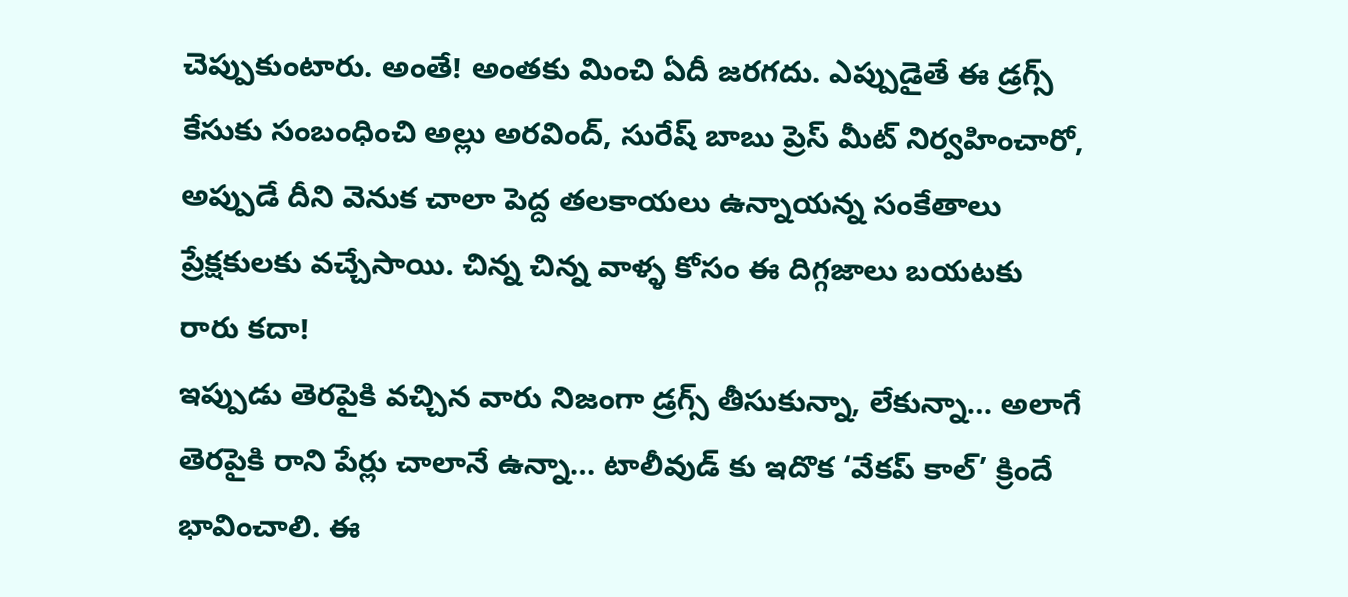చెప్పుకుంటారు. అంతే! అంతకు మించి ఏదీ జరగదు. ఎప్పుడైతే ఈ డ్రగ్స్ కేసుకు సంబంధించి అల్లు అరవింద్, సురేష్ బాబు ప్రెస్ మీట్ నిర్వహించారో, అప్పుడే దీని వెనుక చాలా పెద్ద తలకాయలు ఉన్నాయన్న సంకేతాలు ప్రేక్షకులకు వచ్చేసాయి. చిన్న చిన్న వాళ్ళ కోసం ఈ దిగ్గజాలు బయటకు రారు కదా!
ఇప్పుడు తెరపైకి వచ్చిన వారు నిజంగా డ్రగ్స్ తీసుకున్నా, లేకున్నా… అలాగే తెరపైకి రాని పేర్లు చాలానే ఉన్నా… టాలీవుడ్ కు ఇదొక ‘వేకప్ కాల్’ క్రిందే భావించాలి. ఈ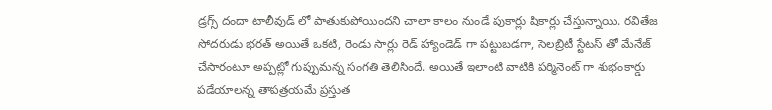డ్రగ్స్ దందా టాలీవుడ్ లో పాతుకుపోయిందని చాలా కాలం నుండే పుకార్లు షికార్లు చేస్తున్నాయి. రవితేజ సోదరుడు భరత్ అయితే ఒకటి, రెండు సార్లు రెడ్ హ్యాండెడ్ గా పట్టుబడగా, సెలబ్రిటీ స్టేటస్ తో మేనేజ్ చేసారంటూ అప్పట్లో గుప్పుమన్న సంగతి తెలిసిందే. అయితే ఇలాంటి వాటికి పర్మినెంట్ గా శుభంకార్డు పడేయాలన్న తాపత్రయమే ప్రస్తుత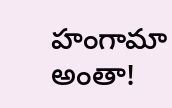హంగామా అంతా!